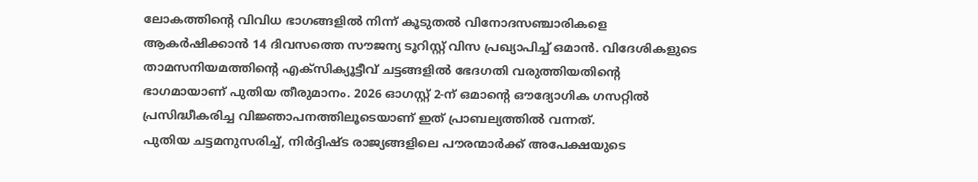ലോകത്തിന്റെ വിവിധ ഭാഗങ്ങളിൽ നിന്ന് കൂടുതൽ വിനോദസഞ്ചാരികളെ ആകർഷിക്കാൻ 14 ദിവസത്തെ സൗജന്യ ടൂറിസ്റ്റ് വിസ പ്രഖ്യാപിച്ച് ഒമാൻ. വിദേശികളുടെ താമസനിയമത്തിന്റെ എക്സിക്യൂട്ടീവ് ചട്ടങ്ങളിൽ ഭേദഗതി വരുത്തിയതിന്റെ ഭാഗമായാണ് പുതിയ തീരുമാനം. 2026 ഓഗസ്റ്റ് 2-ന് ഒമാന്റെ ഔദ്യോഗിക ഗസറ്റിൽ പ്രസിദ്ധീകരിച്ച വിജ്ഞാപനത്തിലൂടെയാണ് ഇത് പ്രാബല്യത്തിൽ വന്നത്.
പുതിയ ചട്ടമനുസരിച്ച്, നിർദ്ദിഷ്ട രാജ്യങ്ങളിലെ പൗരന്മാർക്ക് അപേക്ഷയുടെ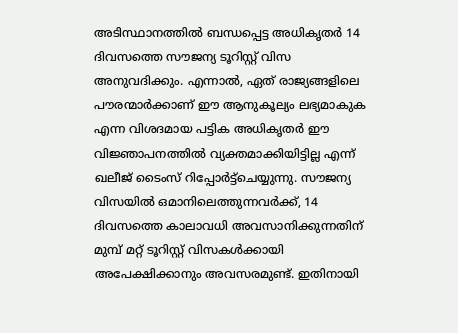അടിസ്ഥാനത്തിൽ ബന്ധപ്പെട്ട അധികൃതർ 14 ദിവസത്തെ സൗജന്യ ടൂറിസ്റ്റ് വിസ അനുവദിക്കും. എന്നാൽ, ഏത് രാജ്യങ്ങളിലെ പൗരന്മാർക്കാണ് ഈ ആനുകൂല്യം ലഭ്യമാകുക എന്ന വിശദമായ പട്ടിക അധികൃതർ ഈ വിജ്ഞാപനത്തിൽ വ്യക്തമാക്കിയിട്ടില്ല എന്ന് ഖലീജ് ടൈംസ് റിപ്പോർട്ട്ചെയ്യുന്നു. സൗജന്യ വിസയിൽ ഒമാനിലെത്തുന്നവർക്ക്, 14 ദിവസത്തെ കാലാവധി അവസാനിക്കുന്നതിന് മുമ്പ് മറ്റ് ടൂറിസ്റ്റ് വിസകൾക്കായി അപേക്ഷിക്കാനും അവസരമുണ്ട്. ഇതിനായി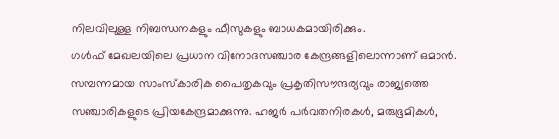നിലവിലുള്ള നിബന്ധനകളും ഫീസുകളും ബാധകമായിരിക്കും.
ഗൾഫ് മേഖലയിലെ പ്രധാന വിനോദസഞ്ചാര കേന്ദ്രങ്ങളിലൊന്നാണ് ഒമാൻ. സമ്പന്നമായ സാംസ്കാരിക പൈതൃകവും പ്രകൃതിസൗന്ദര്യവും രാജ്യത്തെ സഞ്ചാരികളുടെ പ്രിയകേന്ദ്രമാക്കുന്നു. ഹജർ പർവതനിരകൾ, മരുഭൂമികൾ,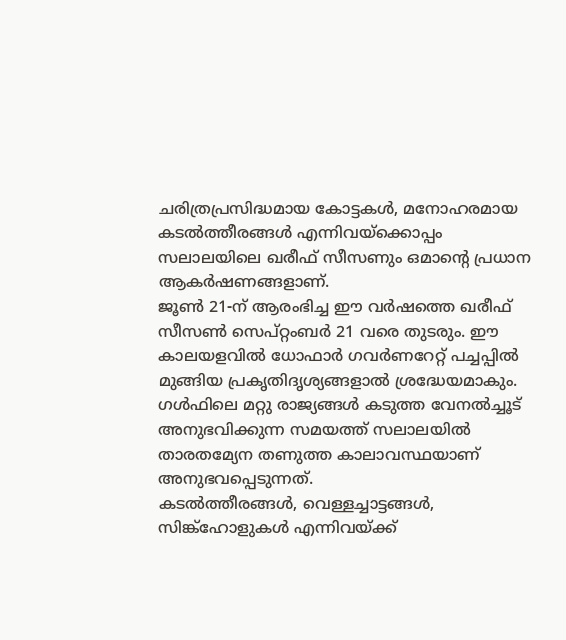ചരിത്രപ്രസിദ്ധമായ കോട്ടകൾ, മനോഹരമായ കടൽത്തീരങ്ങൾ എന്നിവയ്ക്കൊപ്പം സലാലയിലെ ഖരീഫ് സീസണും ഒമാന്റെ പ്രധാന ആകർഷണങ്ങളാണ്.
ജൂൺ 21-ന് ആരംഭിച്ച ഈ വർഷത്തെ ഖരീഫ് സീസൺ സെപ്റ്റംബർ 21 വരെ തുടരും. ഈ കാലയളവിൽ ധോഫാർ ഗവർണറേറ്റ് പച്ചപ്പിൽ മുങ്ങിയ പ്രകൃതിദൃശ്യങ്ങളാൽ ശ്രദ്ധേയമാകും. ഗൾഫിലെ മറ്റു രാജ്യങ്ങൾ കടുത്ത വേനൽച്ചൂട് അനുഭവിക്കുന്ന സമയത്ത് സലാലയിൽ താരതമ്യേന തണുത്ത കാലാവസ്ഥയാണ് അനുഭവപ്പെടുന്നത്.
കടൽത്തീരങ്ങൾ, വെള്ളച്ചാട്ടങ്ങൾ, സിങ്ക്ഹോളുകൾ എന്നിവയ്ക്ക്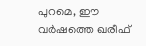പുറമെ, ഈ വർഷത്തെ ഖരീഫ്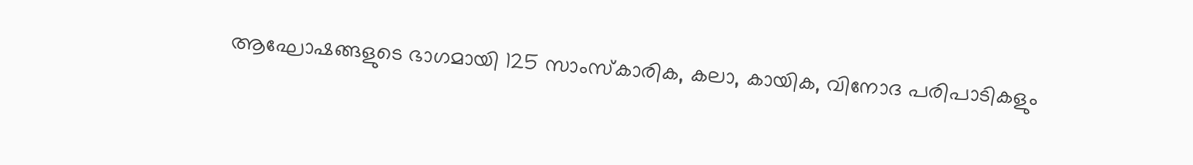ആഘോഷങ്ങളുടെ ഭാഗമായി 125 സാംസ്കാരിക, കലാ, കായിക, വിനോദ പരിപാടികളും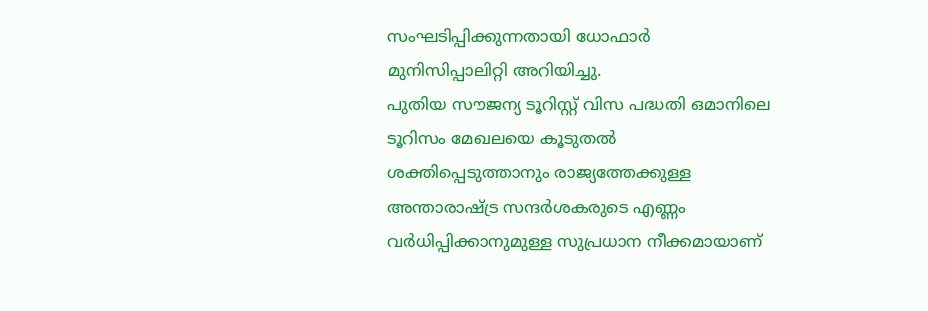സംഘടിപ്പിക്കുന്നതായി ധോഫാർ മുനിസിപ്പാലിറ്റി അറിയിച്ചു.
പുതിയ സൗജന്യ ടൂറിസ്റ്റ് വിസ പദ്ധതി ഒമാനിലെ ടൂറിസം മേഖലയെ കൂടുതൽ ശക്തിപ്പെടുത്താനും രാജ്യത്തേക്കുള്ള അന്താരാഷ്ട്ര സന്ദർശകരുടെ എണ്ണം വർധിപ്പിക്കാനുമുള്ള സുപ്രധാന നീക്കമായാണ്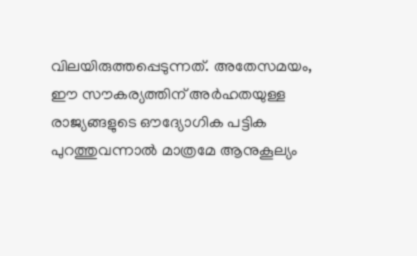വിലയിരുത്തപ്പെടുന്നത്. അതേസമയം, ഈ സൗകര്യത്തിന് അർഹതയുള്ള രാജ്യങ്ങളുടെ ഔദ്യോഗിക പട്ടിക പുറത്തുവന്നാൽ മാത്രമേ ആനുകൂല്യം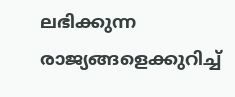ലഭിക്കുന്ന രാജ്യങ്ങളെക്കുറിച്ച്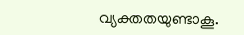വ്യക്തതയുണ്ടാകൂ.